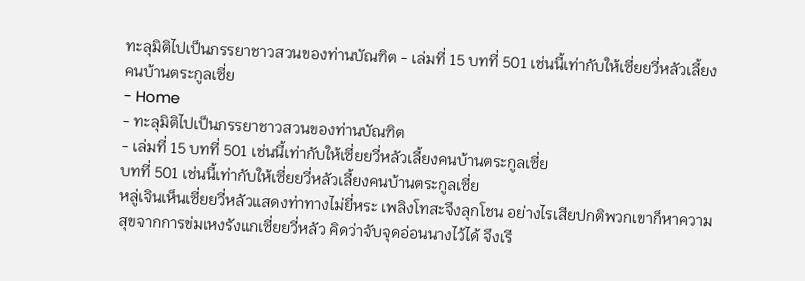ทะลุมิติไปเป็นภรรยาชาวสวนของท่านบัณฑิต - เล่มที่ 15 บทที่ 501 เช่นนี้เท่ากับให้เซี่ยยวี่หลัวเลี้ยงคนบ้านตระกูลเซี่ย
- Home
- ทะลุมิติไปเป็นภรรยาชาวสวนของท่านบัณฑิต
- เล่มที่ 15 บทที่ 501 เช่นนี้เท่ากับให้เซี่ยยวี่หลัวเลี้ยงคนบ้านตระกูลเซี่ย
บทที่ 501 เช่นนี้เท่ากับให้เซี่ยยวี่หลัวเลี้ยงคนบ้านตระกูลเซี่ย
หลู่เจินเห็นเซี่ยยวี่หลัวแสดงท่าทางไม่ยี่หระ เพลิงโทสะจึงลุกโชน อย่างไรเสียปกติพวกเขาก็หาความสุขจากการข่มเหงรังแกเซี่ยยวี่หลัว คิดว่าจับจุดอ่อนนางไว้ได้ จึงเรี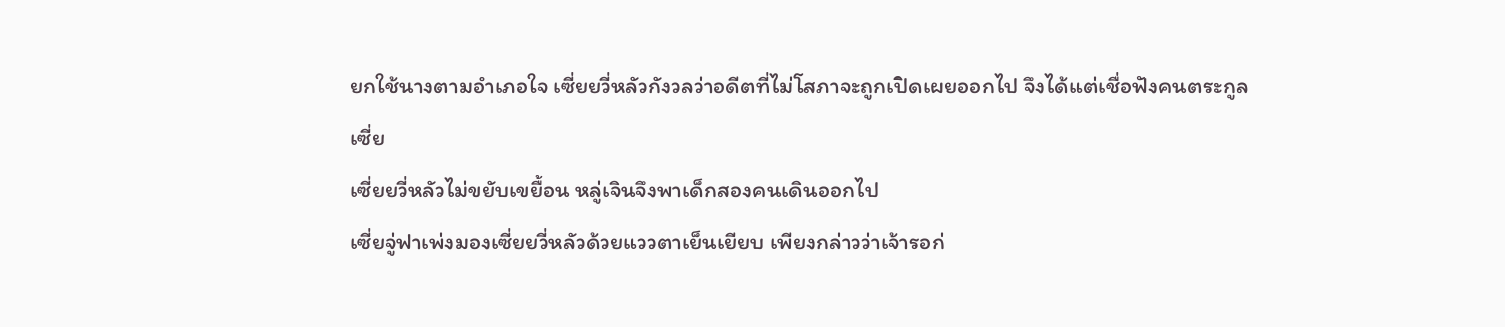ยกใช้นางตามอำเภอใจ เซี่ยยวี่หลัวกังวลว่าอดีตที่ไม่โสภาจะถูกเปิดเผยออกไป จึงได้แต่เชื่อฟังคนตระกูลเซี่ย
เซี่ยยวี่หลัวไม่ขยับเขยื้อน หลู่เจินจึงพาเด็กสองคนเดินออกไป
เซี่ยจู่ฟาเพ่งมองเซี่ยยวี่หลัวด้วยแววตาเย็นเยียบ เพียงกล่าวว่าเจ้ารอก่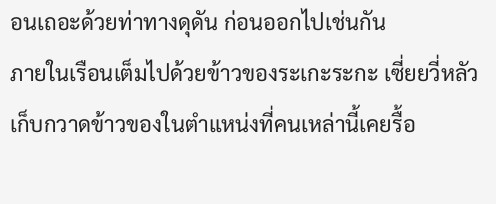อนเถอะด้วยท่าทางดุดัน ก่อนออกไปเช่นกัน
ภายในเรือนเต็มไปด้วยข้าวของระเกะระกะ เซี่ยยวี่หลัวเก็บกวาดข้าวของในตำแหน่งที่คนเหล่านี้เคยรื้อ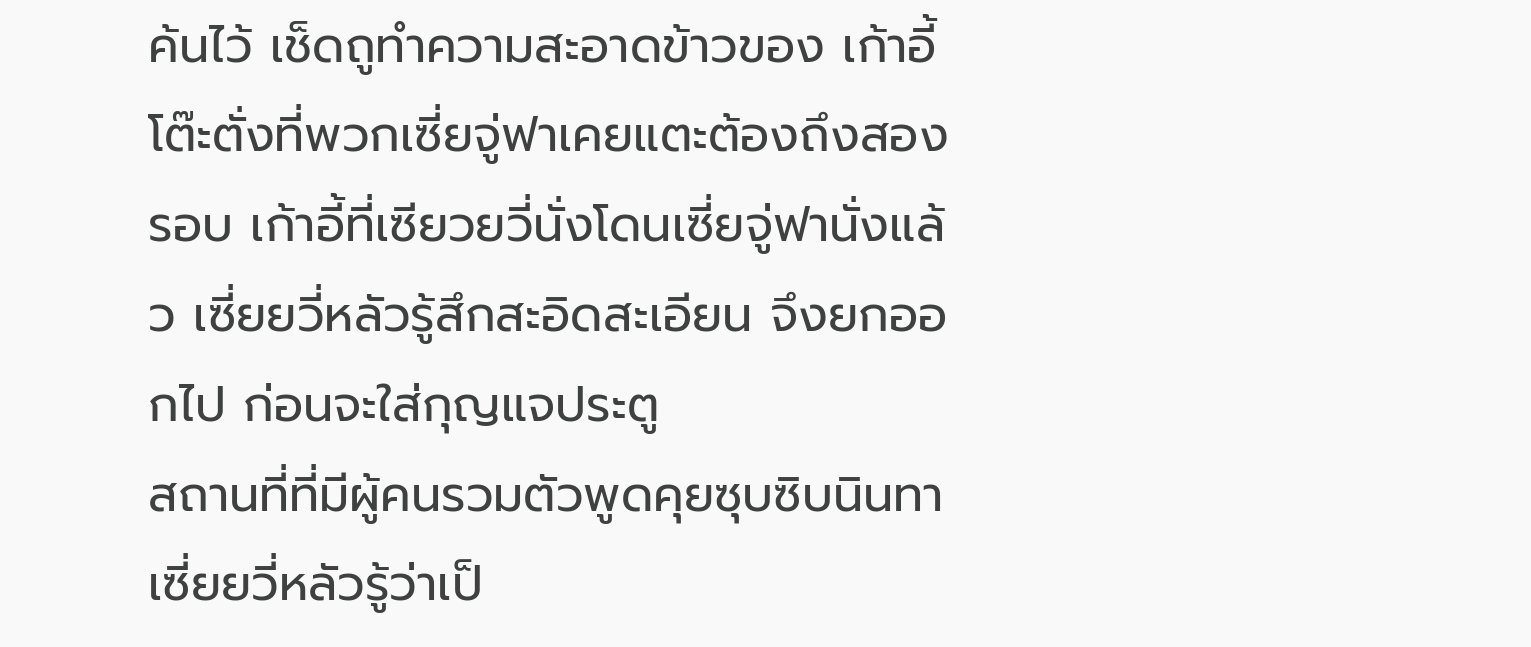ค้นไว้ เช็ดถูทำความสะอาดข้าวของ เก้าอี้ โต๊ะตั่งที่พวกเซี่ยจู่ฟาเคยแตะต้องถึงสองรอบ เก้าอี้ที่เซียวยวี่นั่งโดนเซี่ยจู่ฟานั่งแล้ว เซี่ยยวี่หลัวรู้สึกสะอิดสะเอียน จึงยกออกไป ก่อนจะใส่กุญแจประตู
สถานที่ที่มีผู้คนรวมตัวพูดคุยซุบซิบนินทา เซี่ยยวี่หลัวรู้ว่าเป็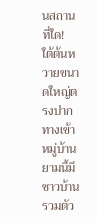นสถานที่ใด!
ใต้ต้นหวายขนาดใหญ่ตรงปากทางเข้าหมู่บ้าน ยามนี้มีชาวบ้านรวมตัว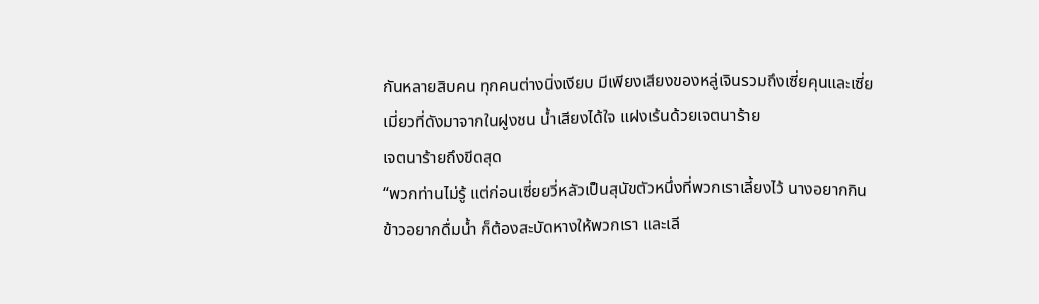กันหลายสิบคน ทุกคนต่างนิ่งเงียบ มีเพียงเสียงของหลู่เจินรวมถึงเซี่ยคุนและเซี่ยเมี่ยวที่ดังมาจากในฝูงชน น้ำเสียงได้ใจ แฝงเร้นด้วยเจตนาร้าย
เจตนาร้ายถึงขีดสุด
“พวกท่านไม่รู้ แต่ก่อนเซี่ยยวี่หลัวเป็นสุนัขตัวหนึ่งที่พวกเราเลี้ยงไว้ นางอยากกินข้าวอยากดื่มน้ำ ก็ต้องสะบัดหางให้พวกเรา และเลี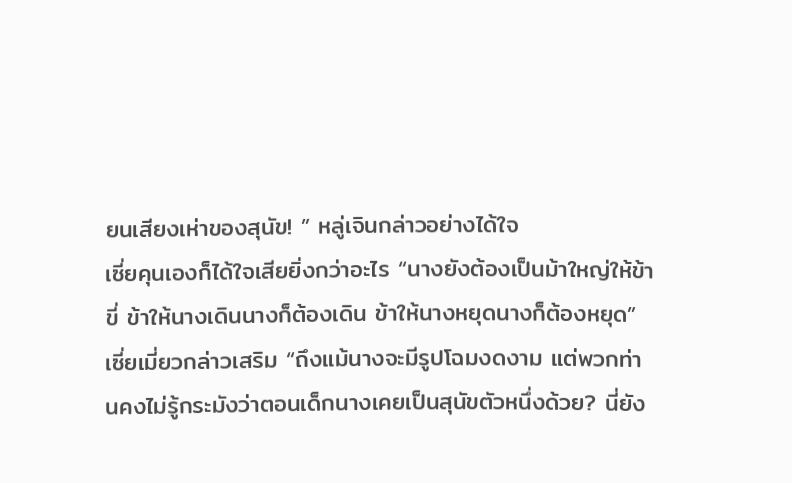ยนเสียงเห่าของสุนัข! ” หลู่เจินกล่าวอย่างได้ใจ
เซี่ยคุนเองก็ได้ใจเสียยิ่งกว่าอะไร “นางยังต้องเป็นม้าใหญ่ให้ข้าขี่ ข้าให้นางเดินนางก็ต้องเดิน ข้าให้นางหยุดนางก็ต้องหยุด”
เซี่ยเมี่ยวกล่าวเสริม “ถึงแม้นางจะมีรูปโฉมงดงาม แต่พวกท่านคงไม่รู้กระมังว่าตอนเด็กนางเคยเป็นสุนัขตัวหนึ่งด้วย? นี่ยัง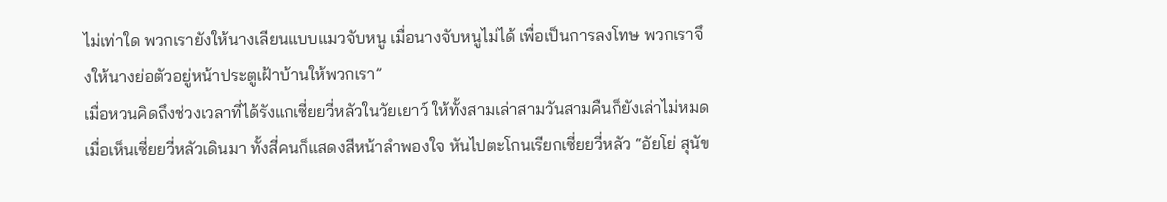ไม่เท่าใด พวกเรายังให้นางเลียนแบบแมวจับหนู เมื่อนางจับหนูไม่ได้ เพื่อเป็นการลงโทษ พวกเราจึงให้นางย่อตัวอยู่หน้าประตูเฝ้าบ้านให้พวกเรา”
เมื่อหวนคิดถึงช่วงเวลาที่ได้รังแกเซี่ยยวี่หลัวในวัยเยาว์ ให้ทั้งสามเล่าสามวันสามคืนก็ยังเล่าไม่หมด
เมื่อเห็นเซี่ยยวี่หลัวเดินมา ทั้งสี่คนก็แสดงสีหน้าลำพองใจ หันไปตะโกนเรียกเซี่ยยวี่หลัว “อัยโย่ สุนัข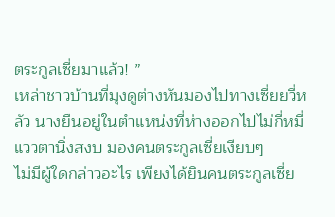ตระกูลเซี่ยมาแล้ว! ”
เหล่าชาวบ้านที่มุงดูต่างหันมองไปทางเซี่ยยวี่หลัว นางยืนอยู่ในตำแหน่งที่ห่างออกไปไม่กี่หมี่ แววตานิ่งสงบ มองคนตระกูลเซี่ยเงียบๆ
ไม่มีผู้ใดกล่าวอะไร เพียงได้ยินคนตระกูลเซี่ย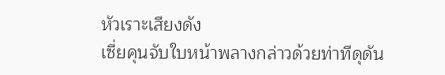หัวเราะเสียงดัง
เซี่ยคุนจับใบหน้าพลางกล่าวด้วยท่าทีดุดัน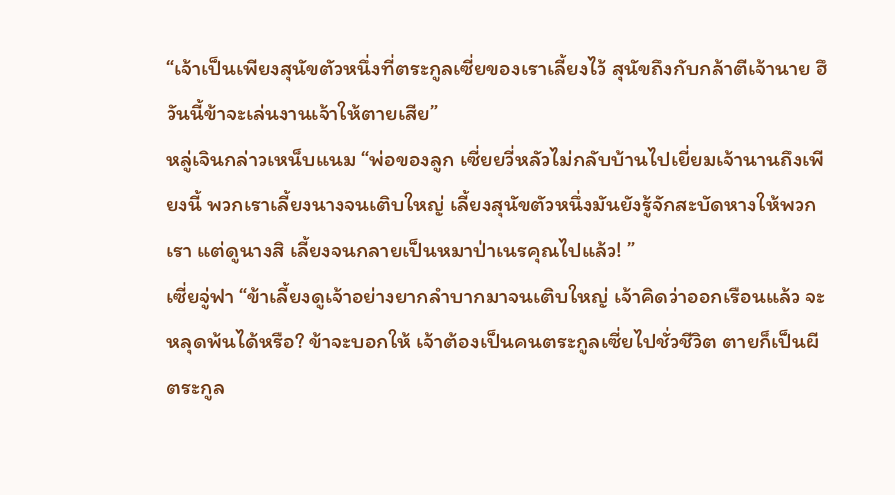“เจ้าเป็นเพียงสุนัขตัวหนึ่งที่ตระกูลเซี่ยของเราเลี้ยงไว้ สุนัขถึงกับกล้าตีเจ้านาย ฮึ วันนี้ข้าจะเล่นงานเจ้าให้ตายเสีย”
หลู่เจินกล่าวเหน็บแนม “พ่อของลูก เซี่ยยวี่หลัวไม่กลับบ้านไปเยี่ยมเจ้านานถึงเพียงนี้ พวกเราเลี้ยงนางจนเติบใหญ่ เลี้ยงสุนัขตัวหนึ่งมันยังรู้จักสะบัดหางให้พวกเรา แต่ดูนางสิ เลี้ยงจนกลายเป็นหมาป่าเนรคุณไปแล้ว! ”
เซี่ยจู่ฟา “ข้าเลี้ยงดูเจ้าอย่างยากลำบากมาจนเติบใหญ่ เจ้าคิดว่าออกเรือนแล้ว จะหลุดพ้นได้หรือ? ข้าจะบอกให้ เจ้าต้องเป็นคนตระกูลเซี่ยไปชั่วชีวิต ตายก็เป็นผีตระกูล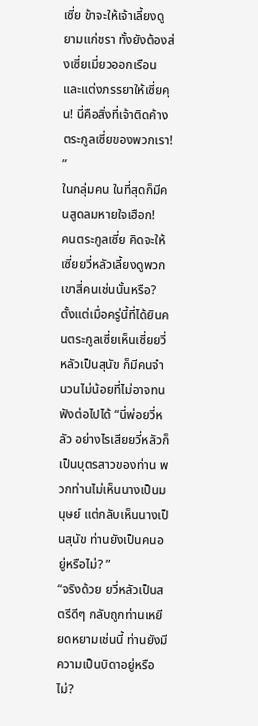เซี่ย ข้าจะให้เจ้าเลี้ยงดูยามแก่ชรา ทั้งยังต้องส่งเซี่ยเมี่ยวออกเรือน และแต่งภรรยาให้เซี่ยคุน! นี่คือสิ่งที่เจ้าติดค้างตระกูลเซี่ยของพวกเรา! ”
ในกลุ่มคน ในที่สุดก็มีคนสูดลมหายใจเฮือก!
คนตระกูลเซี่ย คิดจะให้เซี่ยยวี่หลัวเลี้ยงดูพวกเขาสี่คนเช่นนั้นหรือ?
ตั้งแต่เมื่อครู่นี้ที่ได้ยินคนตระกูลเซี่ยเห็นเซี่ยยวี่หลัวเป็นสุนัข ก็มีคนจำนวนไม่น้อยที่ไม่อาจทนฟังต่อไปได้ “นี่พ่อยวี่หลัว อย่างไรเสียยวี่หลัวก็เป็นบุตรสาวของท่าน พวกท่านไม่เห็นนางเป็นมนุษย์ แต่กลับเห็นนางเป็นสุนัข ท่านยังเป็นคนอยู่หรือไม่? ”
“จริงด้วย ยวี่หลัวเป็นสตรีดีๆ กลับถูกท่านเหยียดหยามเช่นนี้ ท่านยังมีความเป็นบิดาอยู่หรือไม่?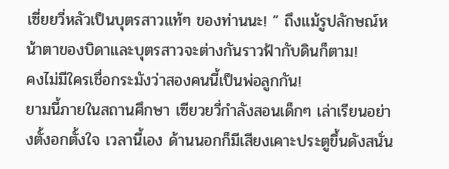เซี่ยยวี่หลัวเป็นบุตรสาวแท้ๆ ของท่านนะ! ” ถึงแม้รูปลักษณ์หน้าตาของบิดาและบุตรสาวจะต่างกันราวฟ้ากับดินก็ตาม!
คงไม่มีใครเชื่อกระมังว่าสองคนนี้เป็นพ่อลูกกัน!
ยามนี้ภายในสถานศึกษา เซียวยวี่กำลังสอนเด็กๆ เล่าเรียนอย่างตั้งอกตั้งใจ เวลานี้เอง ด้านนอกก็มีเสียงเคาะประตูขึ้นดังสนั่น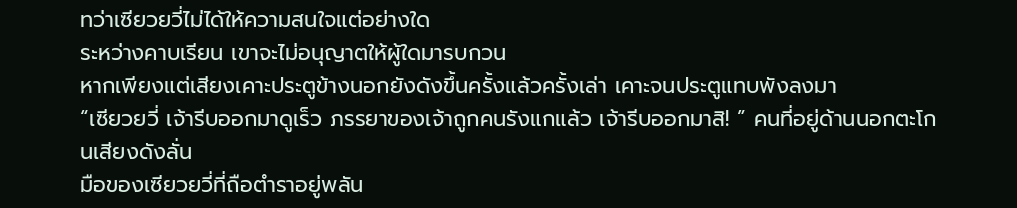ทว่าเซียวยวี่ไม่ได้ให้ความสนใจแต่อย่างใด
ระหว่างคาบเรียน เขาจะไม่อนุญาตให้ผู้ใดมารบกวน
หากเพียงแต่เสียงเคาะประตูข้างนอกยังดังขึ้นครั้งแล้วครั้งเล่า เคาะจนประตูแทบพังลงมา
“เซียวยวี่ เจ้ารีบออกมาดูเร็ว ภรรยาของเจ้าถูกคนรังแกแล้ว เจ้ารีบออกมาสิ! ” คนที่อยู่ด้านนอกตะโกนเสียงดังลั่น
มือของเซียวยวี่ที่ถือตำราอยู่พลัน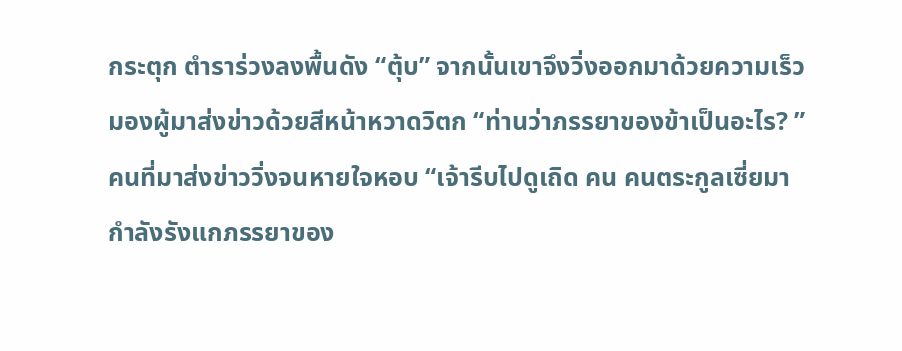กระตุก ตำราร่วงลงพื้นดัง “ตุ้บ” จากนั้นเขาจึงวิ่งออกมาด้วยความเร็ว มองผู้มาส่งข่าวด้วยสีหน้าหวาดวิตก “ท่านว่าภรรยาของข้าเป็นอะไร? ”
คนที่มาส่งข่าววิ่งจนหายใจหอบ “เจ้ารีบไปดูเถิด คน คนตระกูลเซี่ยมา กำลังรังแกภรรยาของ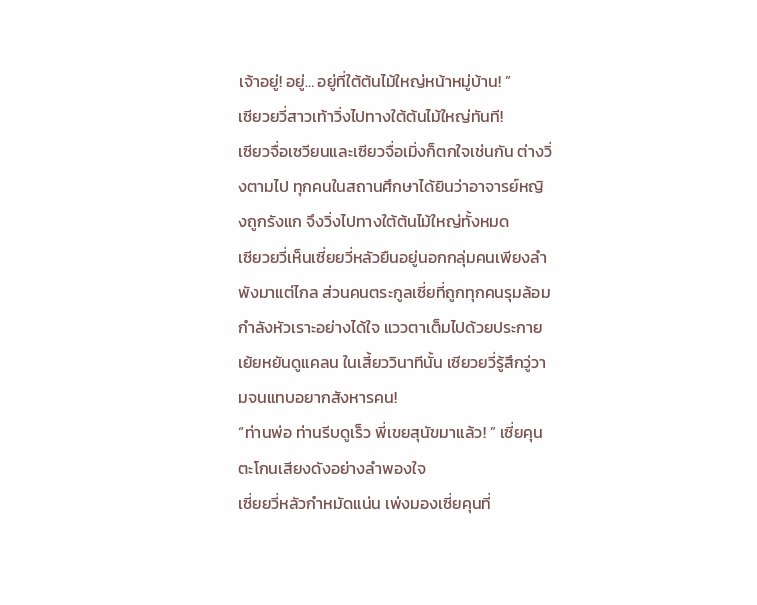เจ้าอยู่! อยู่… อยู่ที่ใต้ต้นไม้ใหญ่หน้าหมู่บ้าน! ”
เซียวยวี่สาวเท้าวิ่งไปทางใต้ต้นไม้ใหญ่ทันที!
เซียวจื่อเซวียนและเซียวจื่อเมิ่งก็ตกใจเช่นกัน ต่างวิ่งตามไป ทุกคนในสถานศึกษาได้ยินว่าอาจารย์หญิงถูกรังแก จึงวิ่งไปทางใต้ต้นไม้ใหญ่ทั้งหมด
เซียวยวี่เห็นเซี่ยยวี่หลัวยืนอยู่นอกกลุ่มคนเพียงลำพังมาแต่ไกล ส่วนคนตระกูลเซี่ยที่ถูกทุกคนรุมล้อมกำลังหัวเราะอย่างได้ใจ แววตาเต็มไปด้วยประกายเย้ยหยันดูแคลน ในเสี้ยววินาทีนั้น เซียวยวี่รู้สึกวู่วามจนแทบอยากสังหารคน!
“ท่านพ่อ ท่านรีบดูเร็ว พี่เขยสุนัขมาแล้ว! ” เซี่ยคุนตะโกนเสียงดังอย่างลำพองใจ
เซี่ยยวี่หลัวกำหมัดแน่น เพ่งมองเซี่ยคุนที่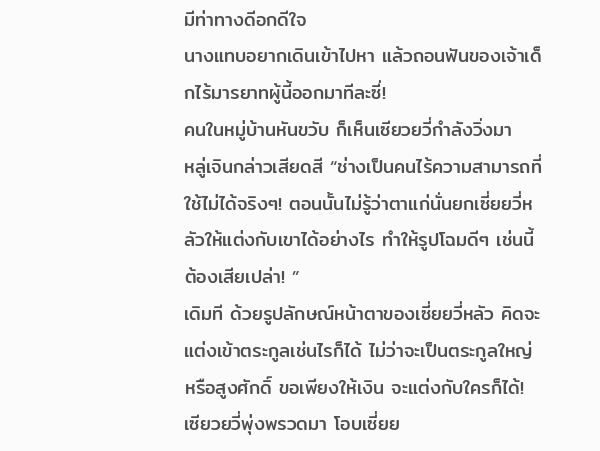มีท่าทางดีอกดีใจ
นางแทบอยากเดินเข้าไปหา แล้วถอนฟันของเจ้าเด็กไร้มารยาทผู้นี้ออกมาทีละซี่!
คนในหมู่บ้านหันขวับ ก็เห็นเซียวยวี่กำลังวิ่งมา
หลู่เจินกล่าวเสียดสี “ช่างเป็นคนไร้ความสามารถที่ใช้ไม่ได้จริงๆ! ตอนนั้นไม่รู้ว่าตาแก่นั่นยกเซี่ยยวี่หลัวให้แต่งกับเขาได้อย่างไร ทำให้รูปโฉมดีๆ เช่นนี้ต้องเสียเปล่า! ”
เดิมที ด้วยรูปลักษณ์หน้าตาของเซี่ยยวี่หลัว คิดจะแต่งเข้าตระกูลเช่นไรก็ได้ ไม่ว่าจะเป็นตระกูลใหญ่หรือสูงศักดิ์ ขอเพียงให้เงิน จะแต่งกับใครก็ได้!
เซียวยวี่พุ่งพรวดมา โอบเซี่ยย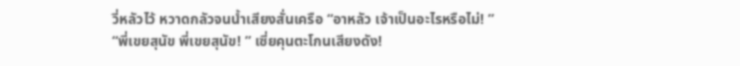วี่หลัวไว้ หวาดกลัวจนน้ำเสียงสั่นเครือ “อาหลัว เจ้าเป็นอะไรหรือไม่! ”
“พี่เขยสุนัข พี่เขยสุนัข! ” เซี่ยคุนตะโกนเสียงดัง!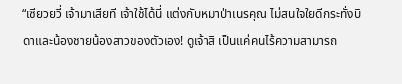“เซียวยวี่ เจ้ามาเสียที เจ้าใช้ได้นี่ แต่งกับหมาป่าเนรคุณ ไม่สนใจใยดีกระทั่งบิดาและน้องชายน้องสาวของตัวเอง! ดูเจ้าสิ เป็นแค่คนไร้ความสามารถ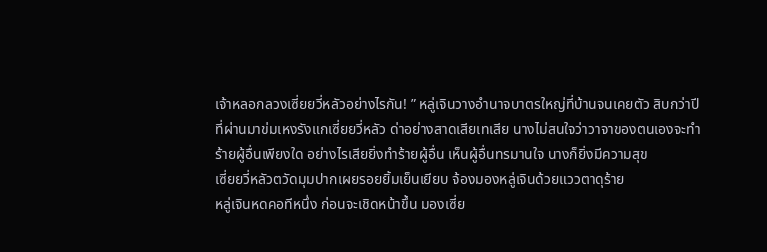เจ้าหลอกลวงเซี่ยยวี่หลัวอย่างไรกัน! ” หลู่เจินวางอำนาจบาตรใหญ่ที่บ้านจนเคยตัว สิบกว่าปีที่ผ่านมาข่มเหงรังแกเซี่ยยวี่หลัว ด่าอย่างสาดเสียเทเสีย นางไม่สนใจว่าวาจาของตนเองจะทำร้ายผู้อื่นเพียงใด อย่างไรเสียยิ่งทำร้ายผู้อื่น เห็นผู้อื่นทรมานใจ นางก็ยิ่งมีความสุข
เซี่ยยวี่หลัวตวัดมุมปากเผยรอยยิ้มเย็นเยียบ จ้องมองหลู่เจินด้วยแววตาดุร้าย
หลู่เจินหดคอทีหนึ่ง ก่อนจะเชิดหน้าขึ้น มองเซี่ย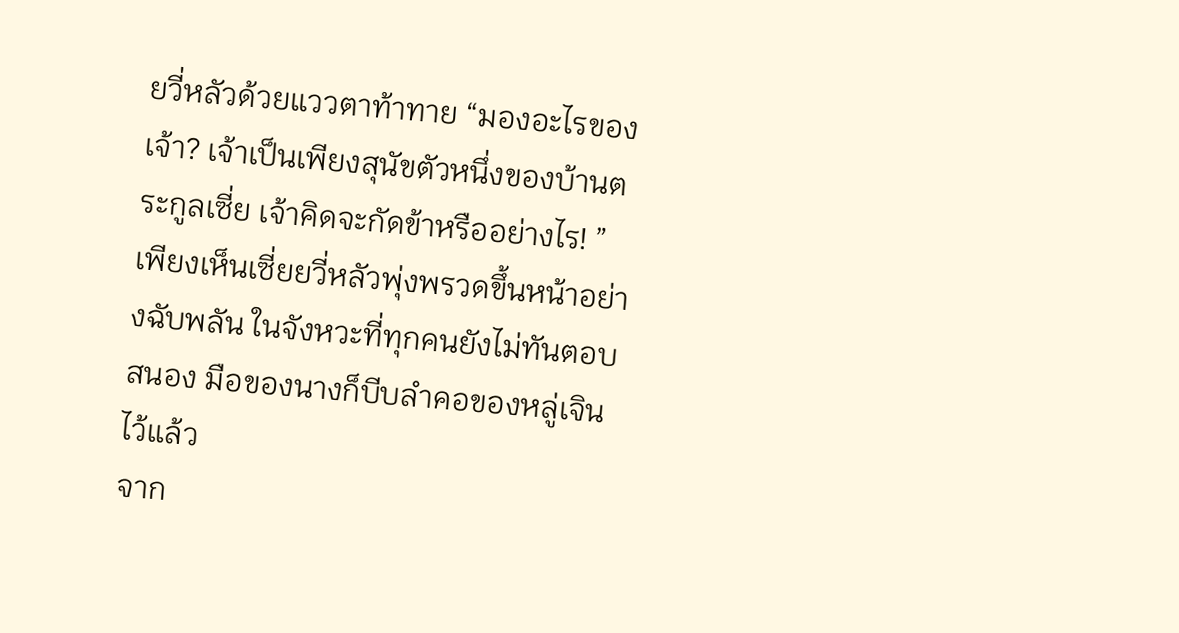ยวี่หลัวด้วยแววตาท้าทาย “มองอะไรของเจ้า? เจ้าเป็นเพียงสุนัขตัวหนึ่งของบ้านตระกูลเซี่ย เจ้าคิดจะกัดข้าหรืออย่างไร! ”
เพียงเห็นเซี่ยยวี่หลัวพุ่งพรวดขึ้นหน้าอย่างฉับพลัน ในจังหวะที่ทุกคนยังไม่ทันตอบสนอง มือของนางก็บีบลำคอของหลู่เจินไว้แล้ว
จาก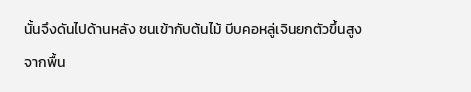นั้นจึงดันไปด้านหลัง ชนเข้ากับต้นไม้ บีบคอหลู่เจินยกตัวขึ้นสูงจากพื้น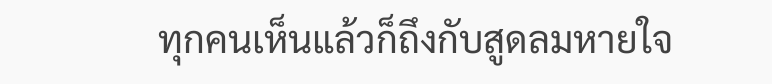ทุกคนเห็นแล้วก็ถึงกับสูดลมหายใจ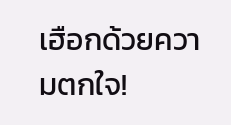เฮือกด้วยความตกใจ!